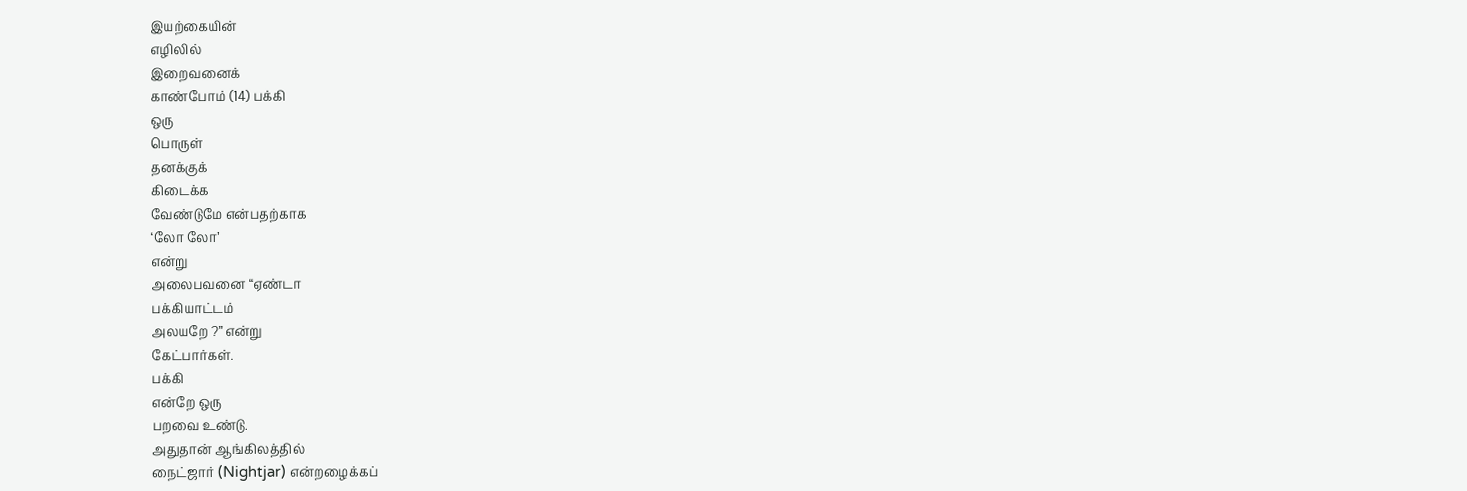இயற்கையின்
எழிலில்
இறைவனைக்
காண்போம் (14) பக்கி
ஒரு
பொருள்
தனக்குக்
கிடைக்க
வேண்டுமே என்பதற்காக
‘லோ லோ’
என்று
அலைபவனை “ஏண்டா
பக்கியாட்டம்
அலயறே ?” என்று
கேட்பார்கள்.
பக்கி
என்றே ஒரு
பறவை உண்டு.
அதுதான் ஆங்கிலத்தில்
நைட்ஜார் (Nightjar) என்றழைக்கப்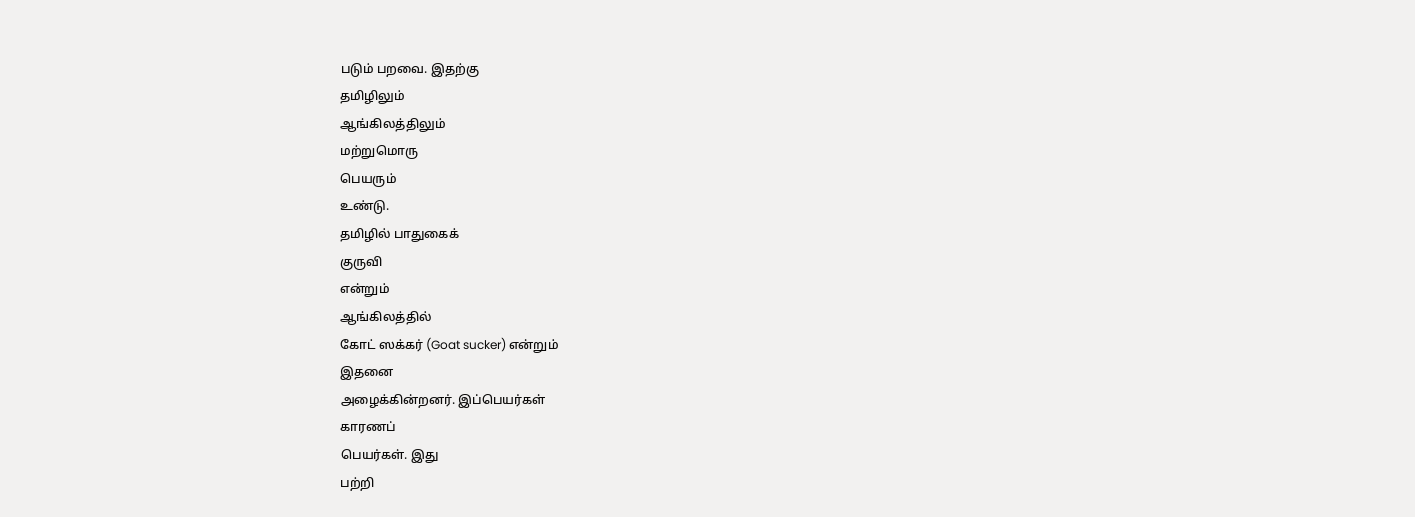படும் பறவை. இதற்கு
தமிழிலும்
ஆங்கிலத்திலும்
மற்றுமொரு
பெயரும்
உண்டு.
தமிழில் பாதுகைக்
குருவி
என்றும்
ஆங்கிலத்தில்
கோட் ஸக்கர் (Goat sucker) என்றும்
இதனை
அழைக்கின்றனர். இப்பெயர்கள்
காரணப்
பெயர்கள். இது
பற்றி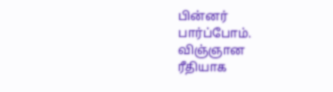பின்னர்
பார்ப்போம்.
விஞ்ஞான
ரீதியாக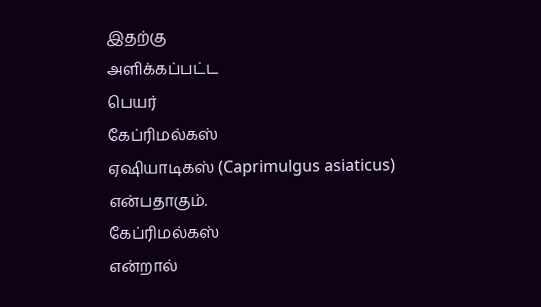இதற்கு
அளிக்கப்பட்ட
பெயர்
கேப்ரிமல்கஸ்
ஏஷியாடிகஸ் (Caprimulgus asiaticus) என்பதாகும்.
கேப்ரிமல்கஸ்
என்றால்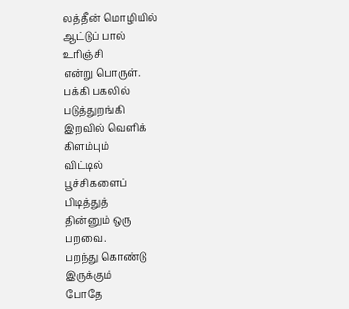லத்தீன் மொழியில்
ஆட்டுப் பால்
உரிஞ்சி
என்று பொருள்.
பக்கி பகலில்
படுத்துறங்கி
இறவில் வெளிக்
கிளம்பும்
விட்டில்
பூச்சிகளைப்
பிடித்துத்
தின்னும் ஒரு
பறவை.
பறந்து கொண்டு
இருக்கும்
போதே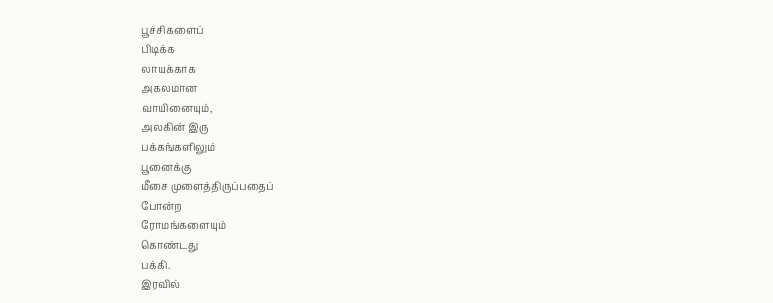பூச்சிகளைப்
பிடிக்க
லாயக்காக
அகலமான
வாயினையும்,
அலகின் இரு
பக்கங்களிலும்
பூனைக்கு
மீசை முளைத்திருப்பதைப்
போன்ற
ரோமங்களையும்
கொண்டது
பக்கி.
இரவில்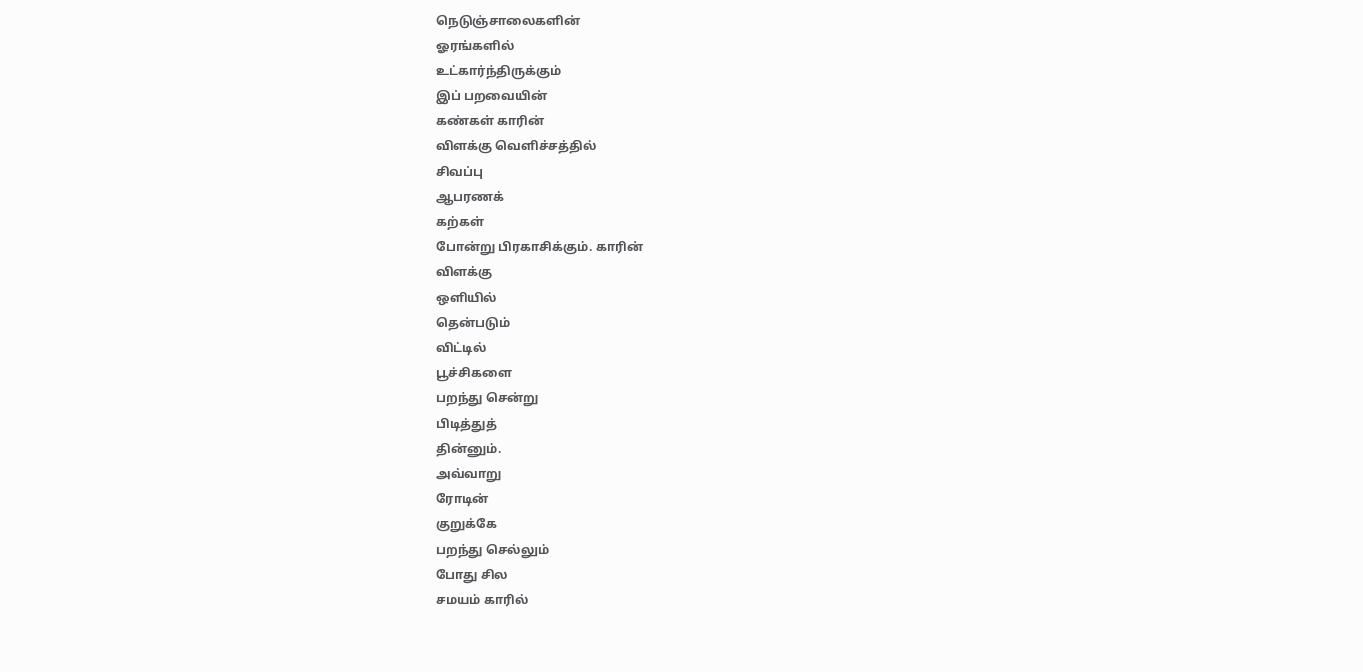நெடுஞ்சாலைகளின்
ஓரங்களில்
உட்கார்ந்திருக்கும்
இப் பறவையின்
கண்கள் காரின்
விளக்கு வெளிச்சத்தில்
சிவப்பு
ஆபரணக்
கற்கள்
போன்று பிரகாசிக்கும். காரின்
விளக்கு
ஒளியில்
தென்படும்
விட்டில்
பூச்சிகளை
பறந்து சென்று
பிடித்துத்
தின்னும்.
அவ்வாறு
ரோடின்
குறுக்கே
பறந்து செல்லும்
போது சில
சமயம் காரில்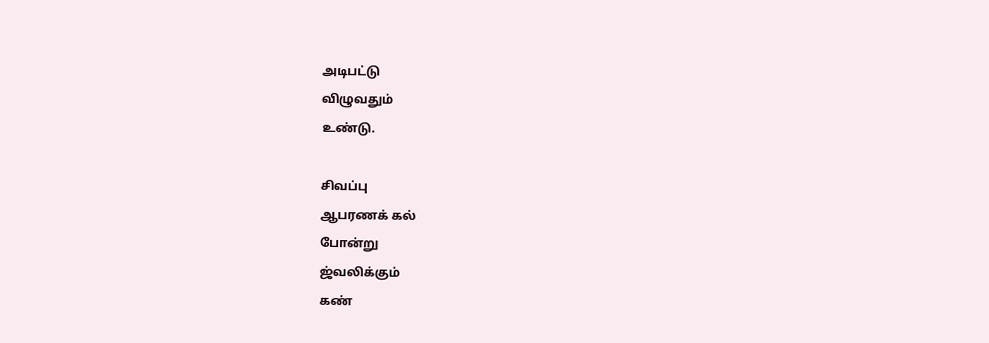அடிபட்டு
விழுவதும்
உண்டு.

சிவப்பு
ஆபரணக் கல்
போன்று
ஜ்வலிக்கும்
கண்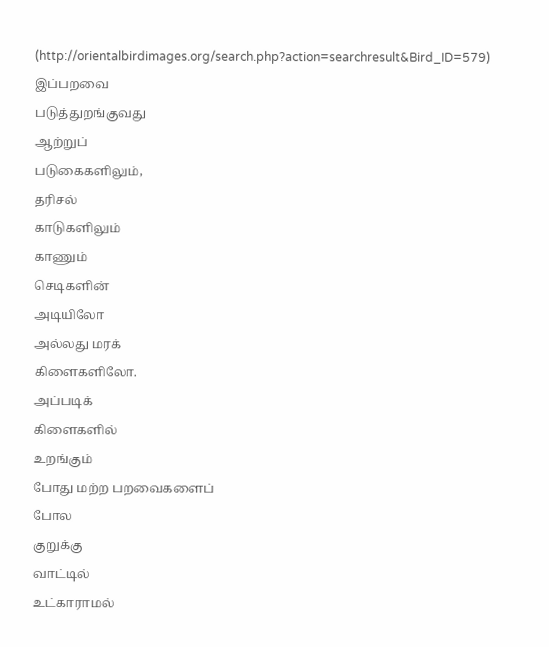(http://orientalbirdimages.org/search.php?action=searchresult&Bird_ID=579)
இப்பறவை
படுத்துறங்குவது
ஆற்றுப்
படுகைகளிலும்,
தரிசல்
காடுகளிலும்
காணும்
செடிகளின்
அடியிலோ
அல்லது மரக்
கிளைகளிலோ.
அப்படிக்
கிளைகளில்
உறங்கும்
போது மற்ற பறவைகளைப்
போல
குறுக்கு
வாட்டில்
உட்காராமல்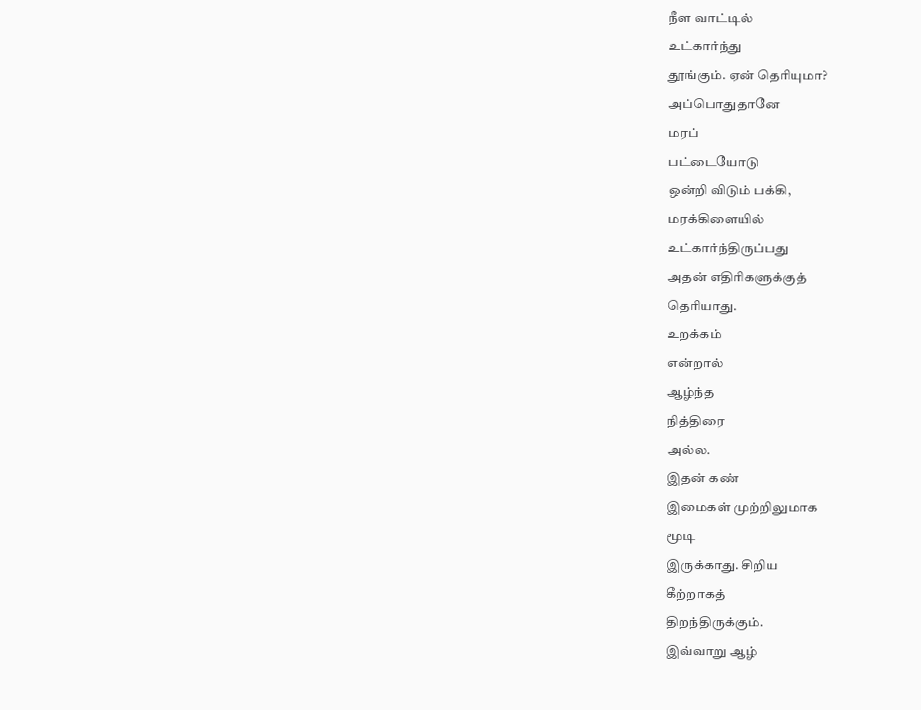நீள வாட்டில்
உட்கார்ந்து
தூங்கும். ஏன் தெரியுமா?
அப்பொதுதானே
மரப்
பட்டையோடு
ஒன்றி விடும் பக்கி,
மரக்கிளையில்
உட்கார்ந்திருப்பது
அதன் எதிரிகளுக்குத்
தெரியாது.
உறக்கம்
என்றால்
ஆழ்ந்த
நித்திரை
அல்ல.
இதன் கண்
இமைகள் முற்றிலுமாக
மூடி
இருக்காது. சிறிய
கீற்றாகத்
திறந்திருக்கும்.
இவ்வாறு ஆழ்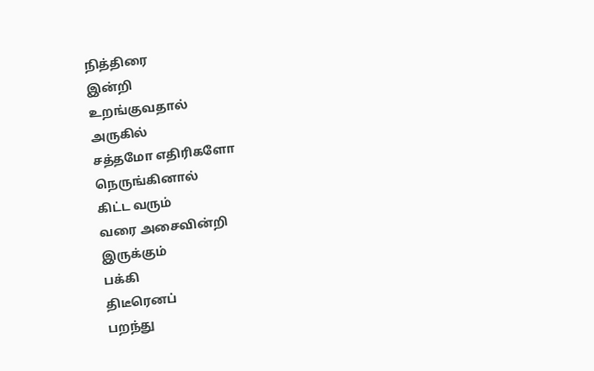நித்திரை
இன்றி
உறங்குவதால்
அருகில்
சத்தமோ எதிரிகளோ
நெருங்கினால்
கிட்ட வரும்
வரை அசைவின்றி
இருக்கும்
பக்கி
திடீரெனப்
பறந்து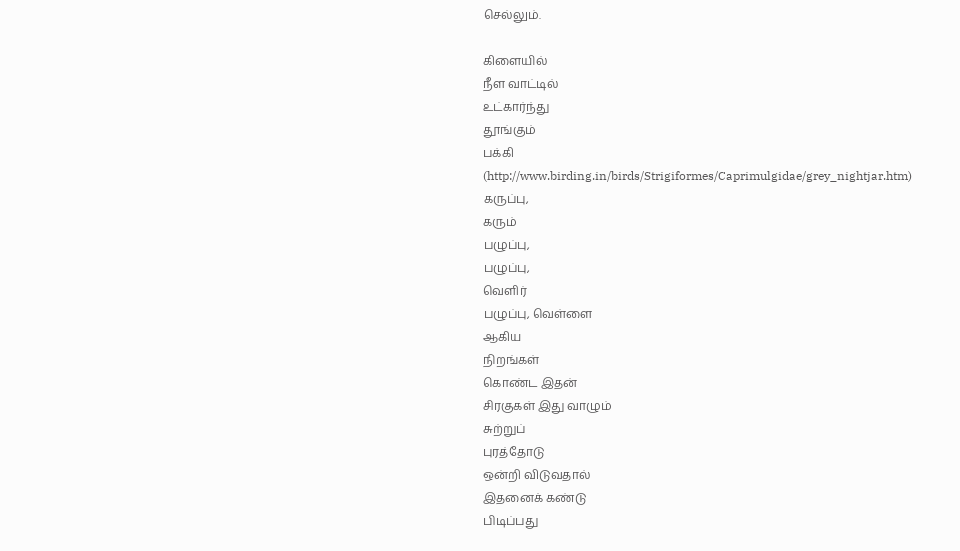செல்லும்.

கிளையில்
நீள வாட்டில்
உட்கார்ந்து
தூங்கும்
பக்கி
(http://www.birding.in/birds/Strigiformes/Caprimulgidae/grey_nightjar.htm)
கருப்பு,
கரும்
பழுப்பு,
பழுப்பு,
வெளிர்
பழுப்பு, வெள்ளை
ஆகிய
நிறங்கள்
கொண்ட இதன்
சிரகுகள் இது வாழும்
சுற்றுப்
புரத்தோடு
ஒன்றி விடுவதால்
இதனைக் கண்டு
பிடிப்பது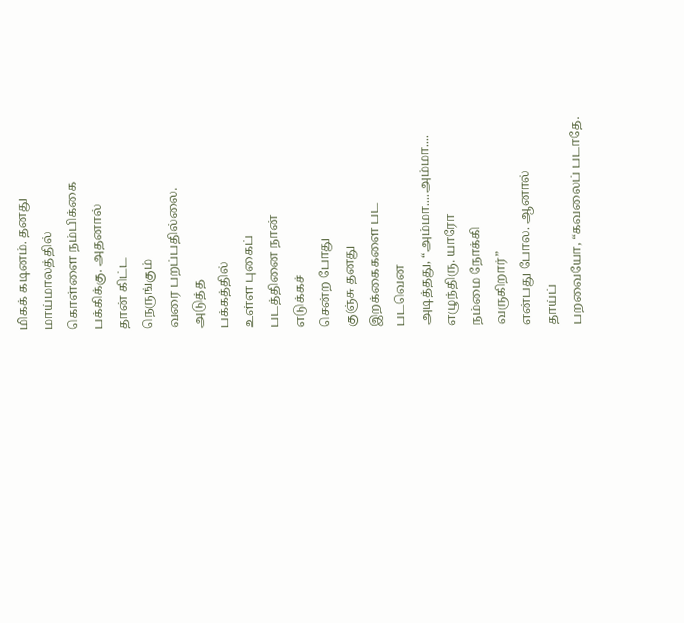மிகக் கடினம். தனது
மாய்மாலத்தில்
கொள்ளை நம்பிக்கை
பக்கிக்கு. அதனால்
தான் கிட்ட
நெருங்கும்
வரை பறப்பதில்லை.
அடுத்த
பக்கத்தில்
உள்ள புகைப்
படத்தினை நான்
எடுக்கச்
சென்ற போது
குஞ்சு தனது
இறக்கைகளை பட
படவென
அடித்தது, “அம்மா....அம்மா....
எழுந்திரு. யாரோ
நம்மை நோக்கி
வருகிறார்”
என்பது போல. ஆனால்
தாய்ப்
பறவையோ, “கவலைப் படாதே.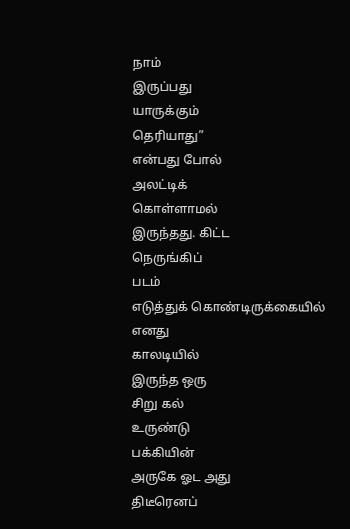நாம்
இருப்பது
யாருக்கும்
தெரியாது”
என்பது போல்
அலட்டிக்
கொள்ளாமல்
இருந்தது. கிட்ட
நெருங்கிப்
படம்
எடுத்துக் கொண்டிருக்கையில்
எனது
காலடியில்
இருந்த ஒரு
சிறு கல்
உருண்டு
பக்கியின்
அருகே ஓட அது
திடீரெனப்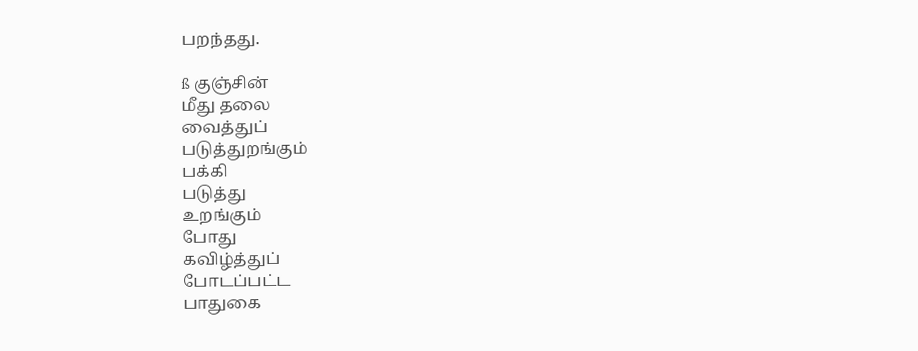பறந்தது.

ß குஞ்சின்
மீது தலை
வைத்துப்
படுத்துறங்கும்
பக்கி
படுத்து
உறங்கும்
போது
கவிழ்த்துப்
போடப்பட்ட
பாதுகை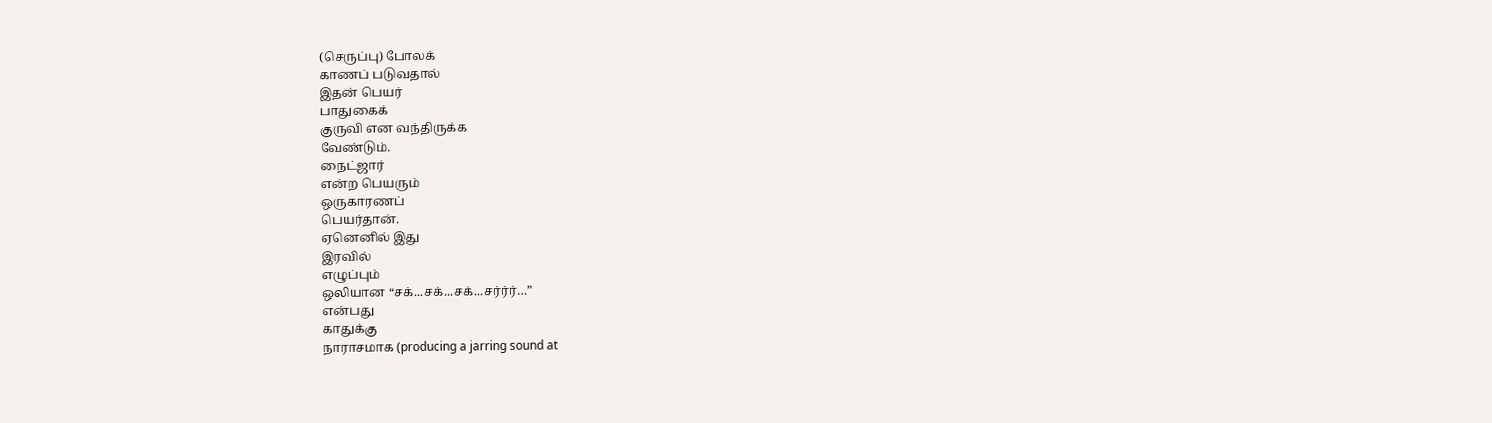(செருப்பு) போலக்
காணப் படுவதால்
இதன் பெயர்
பாதுகைக்
குருவி என வந்திருக்க
வேண்டும்.
நைட்ஜார்
என்ற பெயரும்
ஒருகாரணப்
பெயர்தான்.
ஏனெனில் இது
இரவில்
எழுப்பும்
ஒலியான “சக்...சக்...சக்...சர்ர்ர்…”
என்பது
காதுக்கு
நாராசமாக (producing a jarring sound at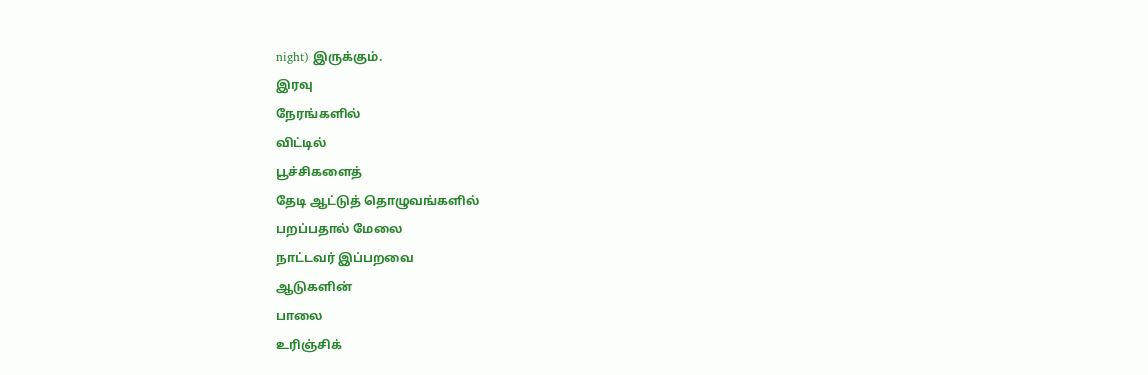night) இருக்கும்.
இரவு
நேரங்களில்
விட்டில்
பூச்சிகளைத்
தேடி ஆட்டுத் தொழுவங்களில்
பறப்பதால் மேலை
நாட்டவர் இப்பறவை
ஆடுகளின்
பாலை
உரிஞ்சிக்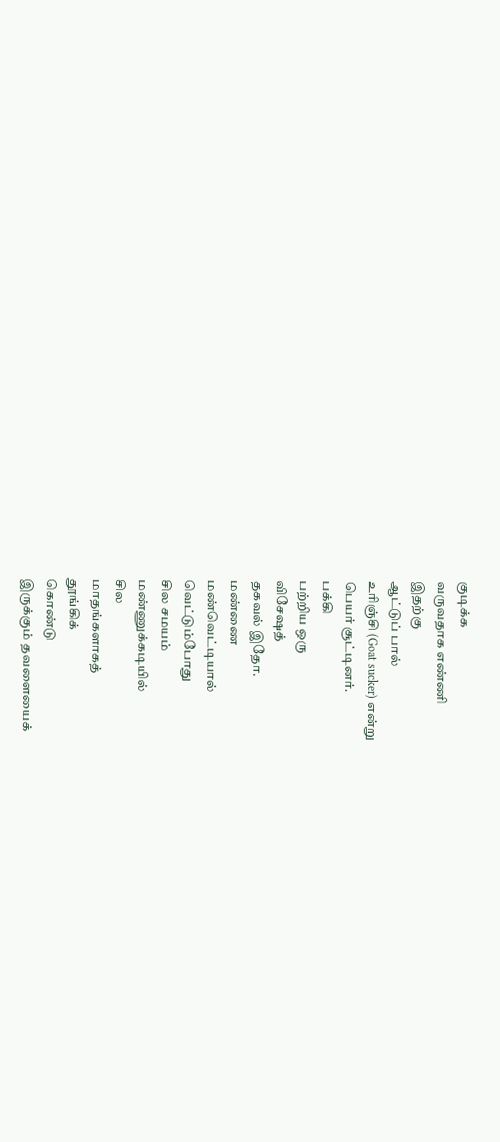குடிக்க
வருவதாக எண்ணி
இதற்கு
ஆட்டுப் பால்
உரிஞ்சி (Goat sucker) என்று
பெயர் சூட்டினர்.
பக்கி
பற்றிய ஒரு
விசேஷத்
தகவல் இதோ.
மண்ணை
மண்வெட்டியால்
வெட்டும்போது
சில சமயம்
மண்ணுக்கடியில்
சில
மாதங்களாகத்
தூங்கிக்
கொண்டு
இருக்கும் தவளையைக்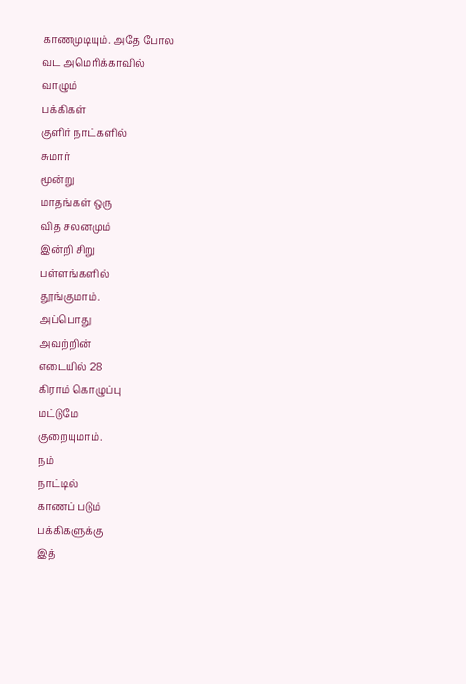காணமுடியும். அதே போல
வட அமெரிக்காவில்
வாழும்
பக்கிகள்
குளிர் நாட்களில்
சுமார்
மூன்று
மாதங்கள் ஒரு
வித சலனமும்
இன்றி சிறு
பள்ளங்களில்
தூங்குமாம்.
அப்பொது
அவற்றின்
எடையில் 28
கிராம் கொழுப்பு
மட்டுமே
குறையுமாம்.
நம்
நாட்டில்
காணப் படும்
பக்கிகளுக்கு
இத்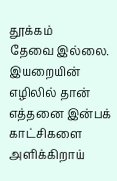தூக்கம்
தேவை இல்லை.
இயறையின்
எழிலில் தான்
எத்தனை இன்பக்
காட்சிகளை
அளிக்கிறாய்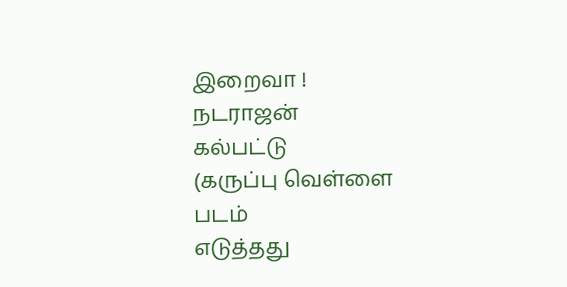இறைவா !
நடராஜன்
கல்பட்டு
(கருப்பு வெள்ளை
படம்
எடுத்தது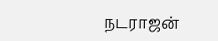நடராஜன்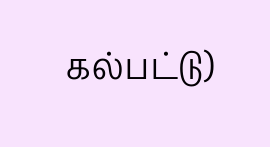கல்பட்டு)